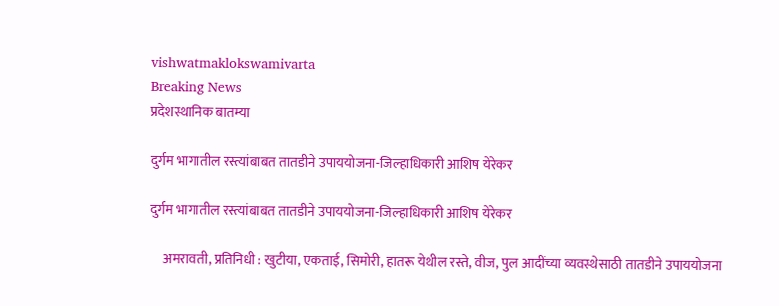vishwatmaklokswamivarta
Breaking News
प्रदेशस्थानिक बातम्या

दुर्गम भागातील रस्त्यांबाबत तातडीने उपाययोजना-जिल्हाधिकारी आशिष येरेकर

दुर्गम भागातील रस्त्यांबाबत तातडीने उपाययोजना-जिल्हाधिकारी आशिष येरेकर

     अमरावती, प्रतिनिधी : खुटीया, एकताई, सिमोरी, हातरू येथील रस्ते, वीज, पुल आदींच्या व्यवस्थेसाठी तातडीने उपाययोजना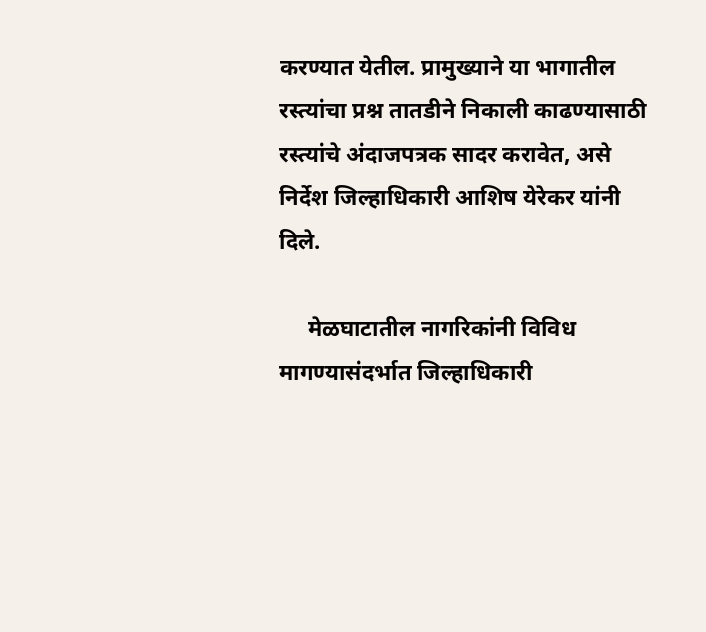करण्यात येतील. प्रामुख्याने या भागातील रस्त्यांचा प्रश्न तातडीने निकाली काढण्यासाठी रस्त्यांचे अंदाजपत्रक सादर करावेत, असे निर्देश जिल्हाधिकारी आशिष येरेकर यांनी दिले.

     मेळघाटातील नागरिकांनी विविध मागण्यासंदर्भात जिल्हाधिकारी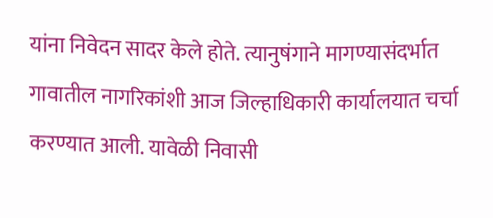यांना निवेदन सादर केले होते. त्यानुषंगाने मागण्यासंदर्भात गावातील नागरिकांशी आज जिल्हाधिकारी कार्यालयात चर्चा करण्यात आली. यावेळी निवासी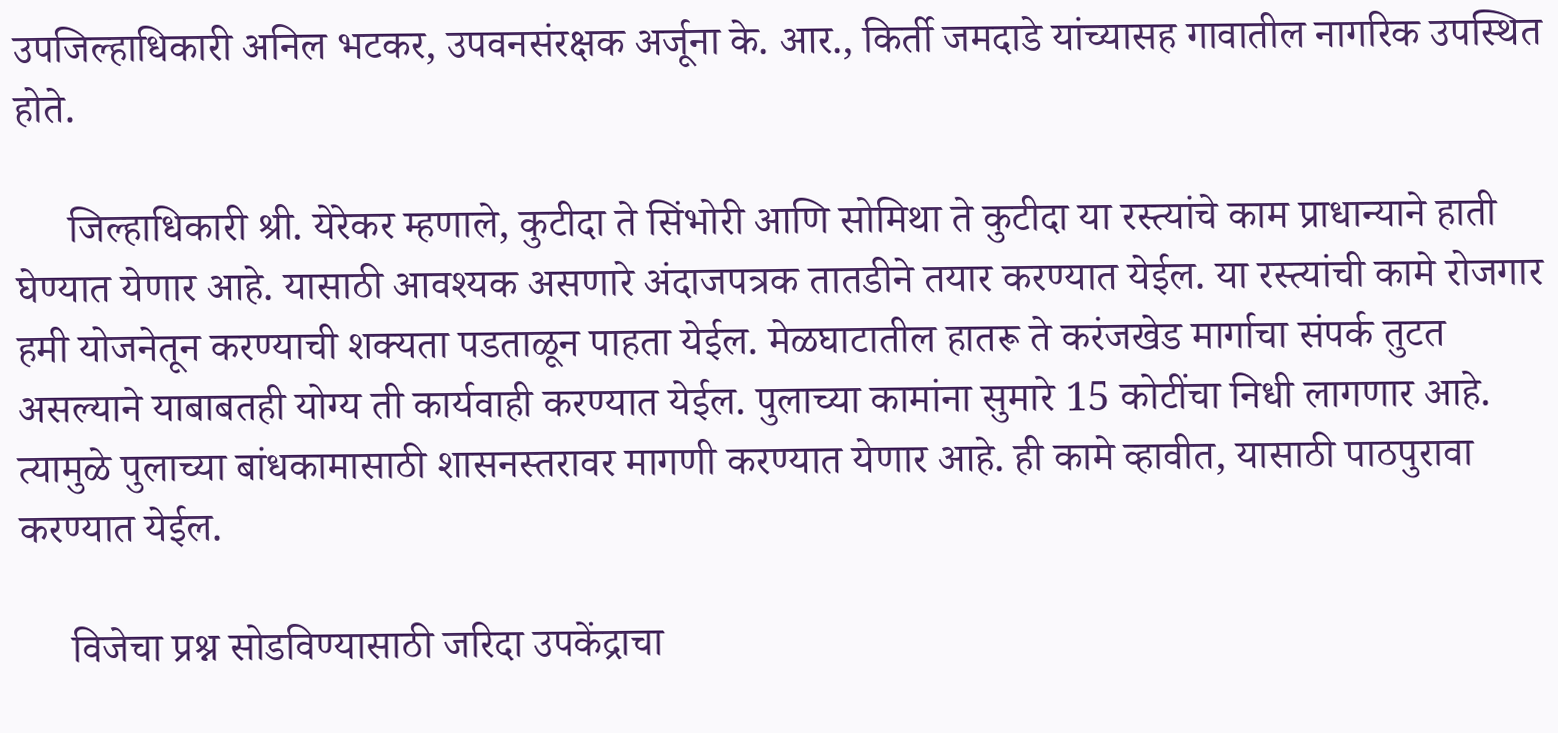उपजिल्हाधिकारी अनिल भटकर, उपवनसंरक्षक अर्जूना के. आर., किर्ती जमदाडे यांच्यासह गावातील नागरिक उपस्थित होते.

     जिल्हाधिकारी श्री. येरेकर म्हणाले, कुटीदा ते सिंभोरी आणि सोमिथा ते कुटीदा या रस्त्यांचे काम प्राधान्याने हाती घेण्यात येणार आहे. यासाठी आवश्यक असणारे अंदाजपत्रक तातडीने तयार करण्यात येईल. या रस्त्यांची कामे रोजगार हमी योजनेतून करण्याची शक्यता पडताळून पाहता येईल. मेळघाटातील हातरू ते करंजखेड मार्गाचा संपर्क तुटत असल्याने याबाबतही योग्य ती कार्यवाही करण्यात येईल. पुलाच्या कामांना सुमारे 15 कोटींचा निधी लागणार आहे. त्यामुळे पुलाच्या बांधकामासाठी शासनस्तरावर मागणी करण्यात येणार आहे. ही कामे व्हावीत, यासाठी पाठपुरावा करण्यात येईल.

     विजेचा प्रश्न सोडविण्यासाठी जरिदा उपकेंद्राचा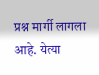प्रश्न मार्गी लागला आहे. येत्या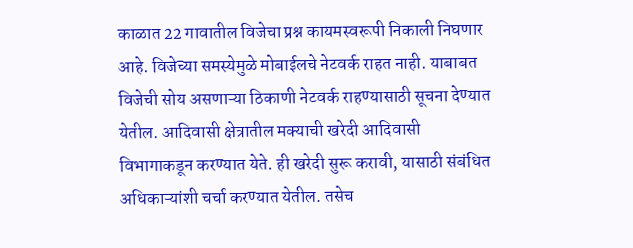काळात 22 गावातील विजेचा प्रश्न कायमस्वरूपी निकाली निघणार आहे. विजेच्या समस्येमुळे मोबाईलचे नेटवर्क राहत नाही. याबाबत विजेची सोय असणाऱ्या ठिकाणी नेटवर्क राहण्यासाठी सूचना देण्यात येतील. आदिवासी क्षेत्रातील मक्याची खरेदी आदिवासी विभागाकडून करण्यात येते. ही खरेदी सुरू करावी, यासाठी संबंधित अधिकाऱ्यांशी चर्चा करण्यात येतील. तसेच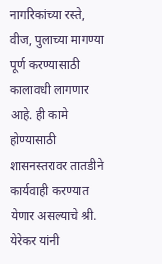नागरिकांच्या रस्ते, वीज, पुलाच्या मागण्या पूर्ण करण्यासाठी कालावधी लागणार आहे. ही कामे होण्यासाठी शासनस्तरावर तातडीने कार्यवाही करण्यात येणार असल्याचे श्री. येरेकर यांनी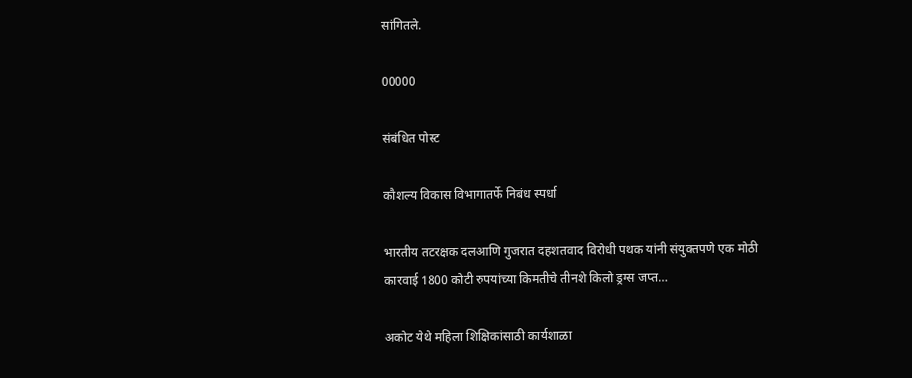सांगितले.

00000

संबंधित पोस्ट

कौशल्य विकास विभागातर्फे निबंध स्पर्धा

भारतीय तटरक्षक दलआणि गुजरात दहशतवाद विरोधी पथक यांनी संयुक्तपणे एक मोठी कारवाई 1800 कोटी रुपयांच्या किमतीचे तीनशे किलो ड्रग्स जप्त…

अकोट येथे महिला शिक्षिकांसाठी कार्यशाळा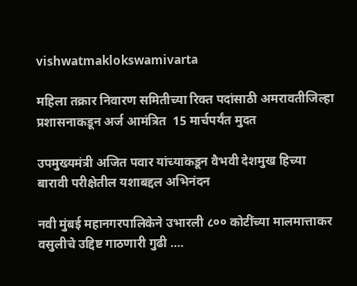vishwatmaklokswamivarta

महिला तक्रार निवारण समितीच्या रिक्त पदांसाठी अमरावतीजिल्हा प्रशासनाकडून अर्ज आमंत्रित  15 मार्चपर्यंत मुदत

उपमुख्यमंत्री अजित पवार यांच्याकडून वैभवी देशमुख हिच्या बारावी परीक्षेतील यशाबद्दल अभिनंदन

नवी मुंबई महानगरपालिकेने उभारली ८०० कोटींच्या मालमात्ताकर वसुलीचे उद्दिष्ट गाठणारी गुढी ….